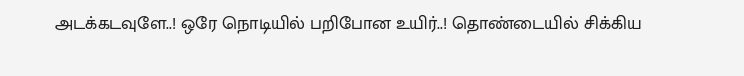அடக்கடவுளே..! ஒரே நொடியில் பறிபோன உயிர்..! தொண்டையில் சிக்கிய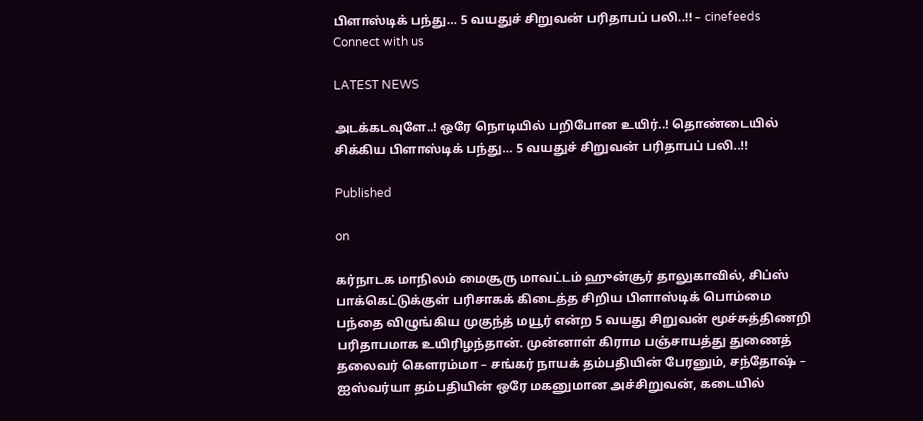பிளாஸ்டிக் பந்து… 5 வயதுச் சிறுவன் பரிதாபப் பலி..!! – cinefeeds
Connect with us

LATEST NEWS

அடக்கடவுளே..! ஒரே நொடியில் பறிபோன உயிர்..! தொண்டையில் சிக்கிய பிளாஸ்டிக் பந்து… 5 வயதுச் சிறுவன் பரிதாபப் பலி..!!

Published

on

கர்நாடக மாநிலம் மைசூரு மாவட்டம் ஹுன்சூர் தாலுகாவில், சிப்ஸ் பாக்கெட்டுக்குள் பரிசாகக் கிடைத்த சிறிய பிளாஸ்டிக் பொம்மை பந்தை விழுங்கிய முகுந்த் மயூர் என்ற 5 வயது சிறுவன் மூச்சுத்திணறி பரிதாபமாக உயிரிழந்தான். முன்னாள் கிராம பஞ்சாயத்து துணைத் தலைவர் கௌரம்மா – சங்கர் நாயக் தம்பதியின் பேரனும், சந்தோஷ் – ஐஸ்வர்யா தம்பதியின் ஒரே மகனுமான அச்சிறுவன், கடையில்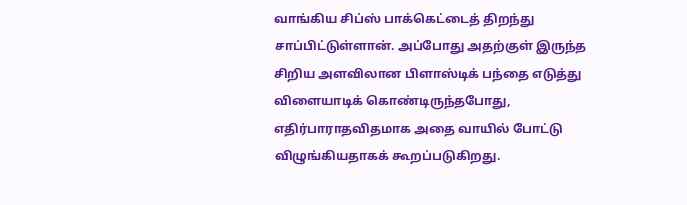வாங்கிய சிப்ஸ் பாக்கெட்டைத் திறந்து சாப்பிட்டுள்ளான். அப்போது அதற்குள் இருந்த சிறிய அளவிலான பிளாஸ்டிக் பந்தை எடுத்து விளையாடிக் கொண்டிருந்தபோது, எதிர்பாராதவிதமாக அதை வாயில் போட்டு விழுங்கியதாகக் கூறப்படுகிறது.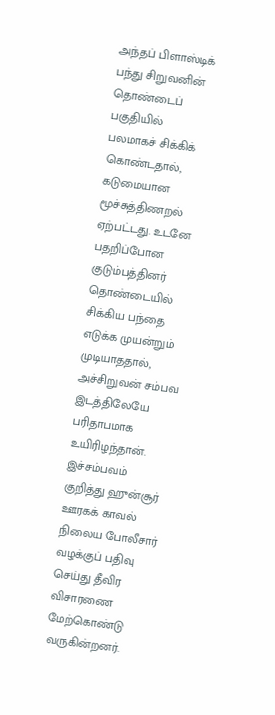அந்தப் பிளாஸ்டிக் பந்து சிறுவனின் தொண்டைப் பகுதியில் பலமாகச் சிக்கிக் கொண்டதால், கடுமையான மூச்சுத்திணறல் ஏற்பட்டது. உடனே பதறிப்போன குடும்பத்தினர் தொண்டையில் சிக்கிய பந்தை எடுக்க முயன்றும் முடியாததால், அச்சிறுவன் சம்பவ இடத்திலேயே பரிதாபமாக உயிரிழந்தான். இச்சம்பவம் குறித்து ஹுன்சூர் ஊரகக் காவல் நிலைய போலீசார் வழக்குப் பதிவு செய்து தீவிர விசாரணை மேற்கொண்டு வருகின்றனர்.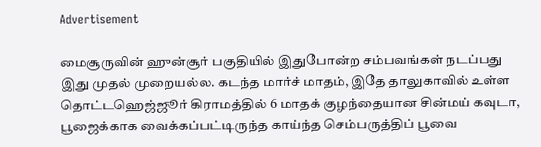Advertisement

மைசூருவின் ஹுன்சூர் பகுதியில் இதுபோன்ற சம்பவங்கள் நடப்பது இது முதல் முறையல்ல. கடந்த மார்ச் மாதம், இதே தாலுகாவில் உள்ள தொட்டஹெஜ்ஜூர் கிராமத்தில் 6 மாதக் குழந்தையான சின்மய் கவுடா, பூஜைக்காக வைக்கப்பட்டிருந்த காய்ந்த செம்பருத்திப் பூவை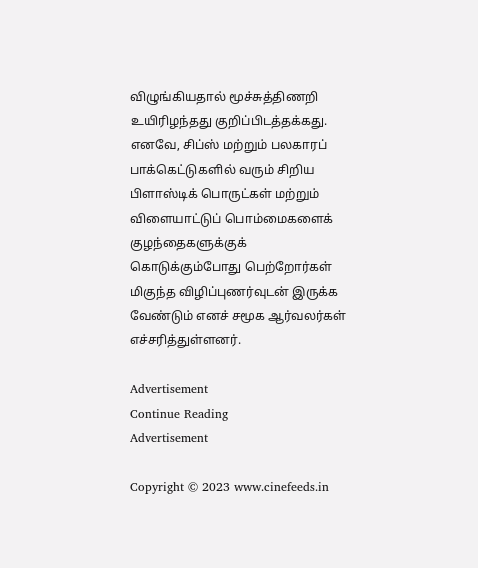விழுங்கியதால் மூச்சுத்திணறி உயிரிழந்தது குறிப்பிடத்தக்கது. எனவே, சிப்ஸ் மற்றும் பலகாரப் பாக்கெட்டுகளில் வரும் சிறிய பிளாஸ்டிக் பொருட்கள் மற்றும் விளையாட்டுப் பொம்மைகளைக் குழந்தைகளுக்குக் கொடுக்கும்போது பெற்றோர்கள் மிகுந்த விழிப்புணர்வுடன் இருக்க வேண்டும் எனச் சமூக ஆர்வலர்கள் எச்சரித்துள்ளனர்.

Advertisement
Continue Reading
Advertisement

Copyright © 2023 www.cinefeeds.in